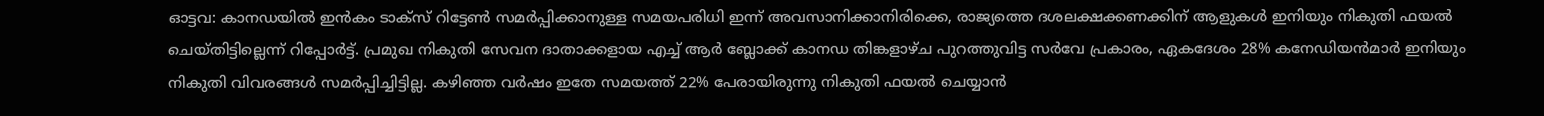ഓട്ടവ: കാനഡയിൽ ഇൻകം ടാക്സ് റിട്ടേൺ സമർപ്പിക്കാനുള്ള സമയപരിധി ഇന്ന് അവസാനിക്കാനിരിക്കെ, രാജ്യത്തെ ദശലക്ഷക്കണക്കിന് ആളുകൾ ഇനിയും നികുതി ഫയൽ ചെയ്തിട്ടില്ലെന്ന് റിപ്പോർട്ട്. പ്രമുഖ നികുതി സേവന ദാതാക്കളായ എച്ച് ആർ ബ്ലോക്ക് കാനഡ തിങ്കളാഴ്ച പുറത്തുവിട്ട സർവേ പ്രകാരം, ഏകദേശം 28% കനേഡിയൻമാർ ഇനിയും നികുതി വിവരങ്ങൾ സമർപ്പിച്ചിട്ടില്ല. കഴിഞ്ഞ വർഷം ഇതേ സമയത്ത് 22% പേരായിരുന്നു നികുതി ഫയൽ ചെയ്യാൻ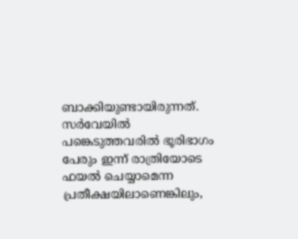ബാക്കിയുണ്ടായിരുന്നത്. സർവേയിൽ പങ്കെടുത്തവരിൽ ഭൂരിഭാഗം പേരും ഇന്ന് രാത്രിയോടെ ഫയൽ ചെയ്യാമെന്ന പ്രതീക്ഷയിലാണെങ്കിലും,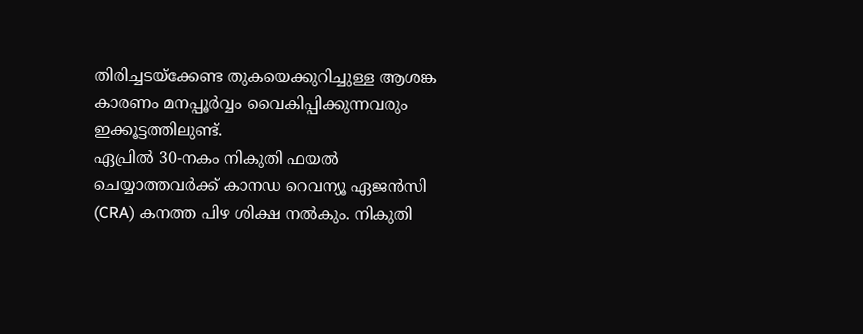തിരിച്ചടയ്ക്കേണ്ട തുകയെക്കുറിച്ചുള്ള ആശങ്ക കാരണം മനപ്പൂർവ്വം വൈകിപ്പിക്കുന്നവരും ഇക്കൂട്ടത്തിലുണ്ട്.
ഏപ്രിൽ 30-നകം നികുതി ഫയൽ ചെയ്യാത്തവർക്ക് കാനഡ റെവന്യൂ ഏജൻസി (CRA) കനത്ത പിഴ ശിക്ഷ നൽകും. നികുതി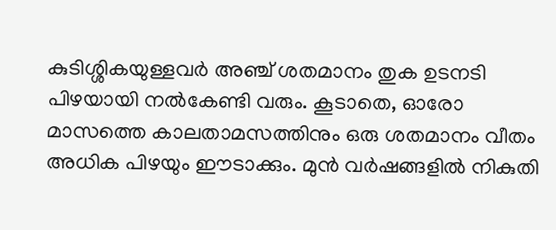കുടിശ്ശികയുള്ളവർ അഞ്ച് ശതമാനം തുക ഉടനടി പിഴയായി നൽകേണ്ടി വരും. കൂടാതെ, ഓരോ മാസത്തെ കാലതാമസത്തിനും ഒരു ശതമാനം വീതം അധിക പിഴയും ഈടാക്കും. മുൻ വർഷങ്ങളിൽ നികുതി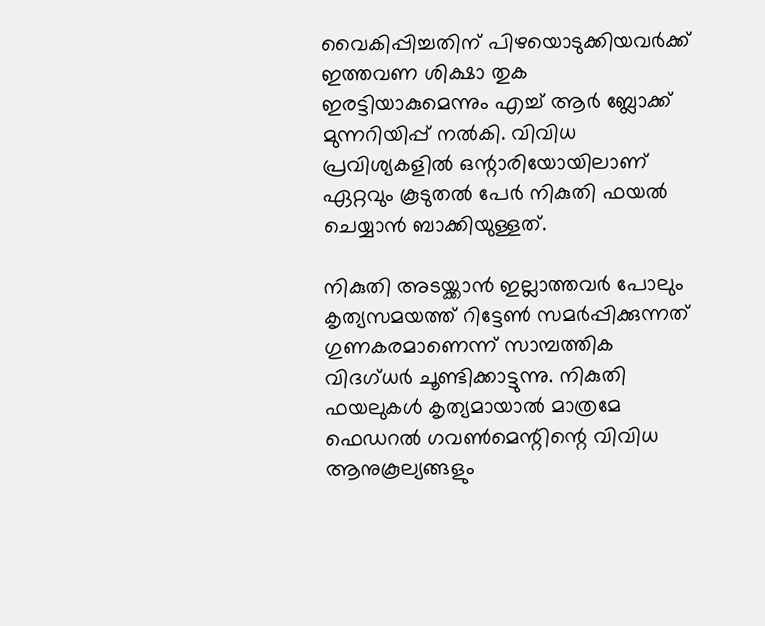വൈകിപ്പിച്ചതിന് പിഴയൊടുക്കിയവർക്ക് ഇത്തവണ ശിക്ഷാ തുക ഇരട്ടിയാകുമെന്നും എച്ച് ആർ ബ്ലോക്ക് മുന്നറിയിപ്പ് നൽകി. വിവിധ പ്രവിശ്യകളിൽ ഒന്റാരിയോയിലാണ് ഏറ്റവും കൂടുതൽ പേർ നികുതി ഫയൽ ചെയ്യാൻ ബാക്കിയുള്ളത്.

നികുതി അടയ്ക്കാൻ ഇല്ലാത്തവർ പോലും കൃത്യസമയത്ത് റിട്ടേൺ സമർപ്പിക്കുന്നത് ഗുണകരമാണെന്ന് സാമ്പത്തിക വിദഗ്ധർ ചൂണ്ടിക്കാട്ടുന്നു. നികുതി ഫയലുകൾ കൃത്യമായാൽ മാത്രമേ ഫെഡറൽ ഗവൺമെന്റിന്റെ വിവിധ ആനുകൂല്യങ്ങളും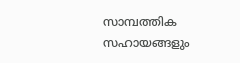സാമ്പത്തിക സഹായങ്ങളും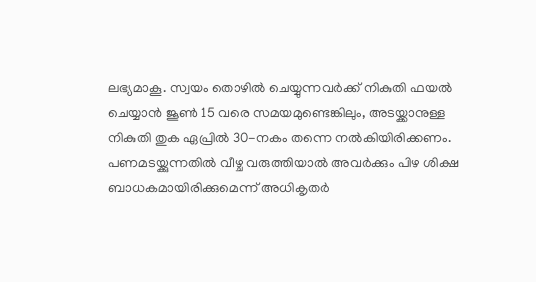ലഭ്യമാകൂ. സ്വയം തൊഴിൽ ചെയ്യുന്നവർക്ക് നികുതി ഫയൽ ചെയ്യാൻ ജൂൺ 15 വരെ സമയമുണ്ടെങ്കിലും, അടയ്ക്കാനുള്ള നികുതി തുക ഏപ്രിൽ 30-നകം തന്നെ നൽകിയിരിക്കണം. പണമടയ്ക്കുന്നതിൽ വീഴ്ച വരുത്തിയാൽ അവർക്കും പിഴ ശിക്ഷ ബാധകമായിരിക്കുമെന്ന് അധികൃതർ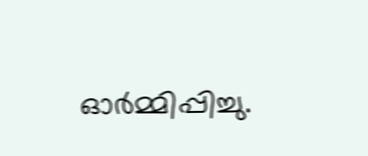ഓർമ്മിപ്പിച്ചു.